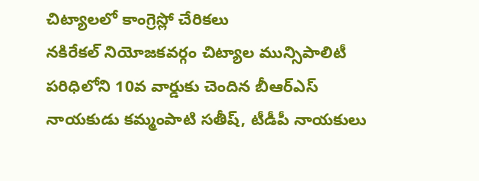చిట్యాలలో కాంగ్రెస్లో చేరికలు
నకిరేకల్ నియోజకవర్గం చిట్యాల మున్సిపాలిటీ పరిధిలోని 10వ వార్డుకు చెందిన బీఆర్ఎస్ నాయకుడు కమ్మంపాటి సతీష్, టీడీపీ నాయకులు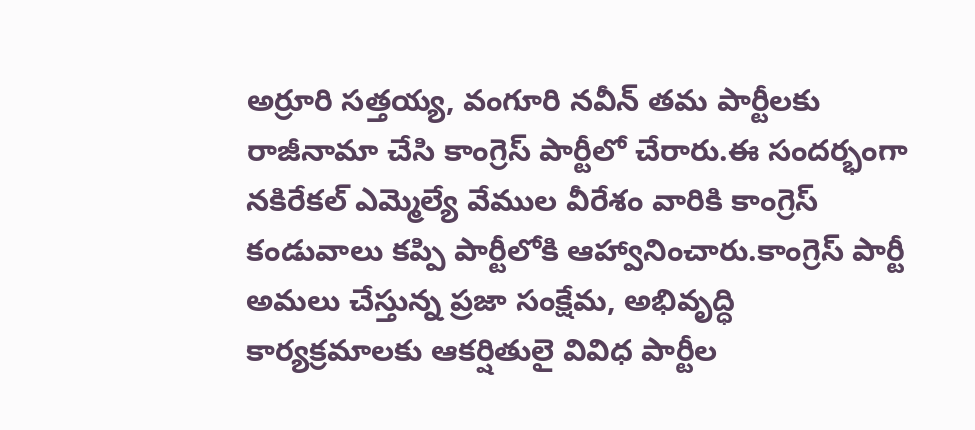అర్రూరి సత్తయ్య, వంగూరి నవీన్ తమ పార్టీలకు రాజీనామా చేసి కాంగ్రెస్ పార్టీలో చేరారు.ఈ సందర్భంగా నకిరేకల్ ఎమ్మెల్యే వేముల వీరేశం వారికి కాంగ్రెస్ కండువాలు కప్పి పార్టీలోకి ఆహ్వానించారు.కాంగ్రెస్ పార్టీ అమలు చేస్తున్న ప్రజా సంక్షేమ, అభివృద్ధి కార్యక్రమాలకు ఆకర్షితులై వివిధ పార్టీల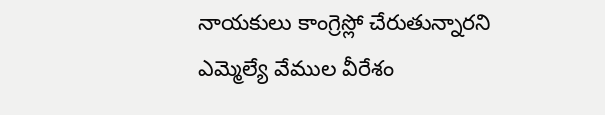నాయకులు కాంగ్రెస్లో చేరుతున్నారని ఎమ్మెల్యే వేముల వీరేశం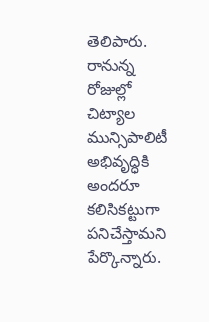తెలిపారు. రానున్న రోజుల్లో చిట్యాల మున్సిపాలిటీ అభివృద్ధికి అందరూ కలిసికట్టుగా పనిచేస్తామని పేర్కొన్నారు.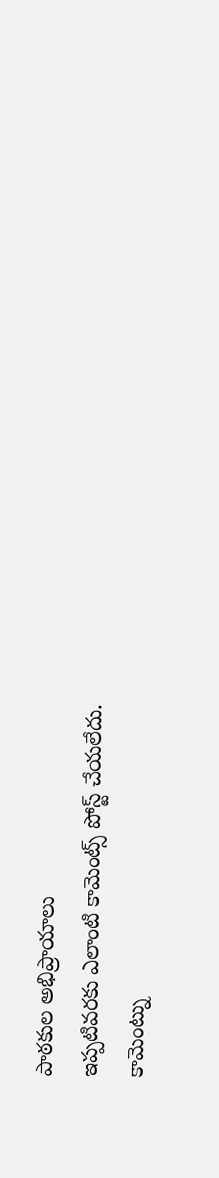పాఠకుల అభిప్రాయాలు
ఇప్పటివరకు ఎలాంటి కామెంట్స్ పోస్ట్ చేయలేదు.
కామెంట్ను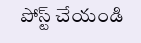పోస్ట్ చేయండి